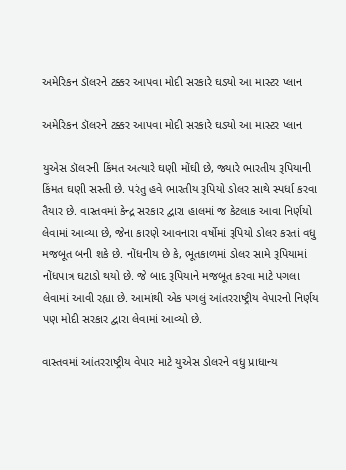અમેરિકન ડૉલરને ટક્કર આપવા મોદી સરકારે ઘડ્યો આ માસ્ટર પ્લાન

અમેરિકન ડૉલરને ટક્કર આપવા મોદી સરકારે ઘડ્યો આ માસ્ટર પ્લાન

યુએસ ડૉલરની કિંમત અત્યારે ઘણી મોંઘી છે, જ્યારે ભારતીય રૂપિયાની કિંમત ઘણી સસ્તી છે. પરંતુ હવે ભારતીય રૂપિયો ડોલર સાથે સ્પર્ધા કરવા તૈયાર છે. વાસ્તવમાં કેન્દ્ર સરકાર દ્વારા હાલમાં જ કેટલાક આવા નિર્ણયો લેવામાં આવ્યા છે, જેના કારણે આવનારા વર્ષોમાં રૂપિયો ડોલર કરતાં વધુ મજબૂત બની શકે છે. નોંધનીય છે કે, ભૂતકાળમાં ડોલર સામે રૂપિયામાં નોંધપાત્ર ઘટાડો થયો છે. જે બાદ રૂપિયાને મજબૂત કરવા માટે પગલા લેવામાં આવી રહ્યા છે. આમાંથી એક પગલું આંતરરાષ્ટ્રીય વેપારનો નિર્ણય પણ મોદી સરકાર દ્વારા લેવામાં આવ્યો છે.

વાસ્તવમાં આંતરરાષ્ટ્રીય વેપાર માટે યુએસ ડોલરને વધુ પ્રાધાન્ય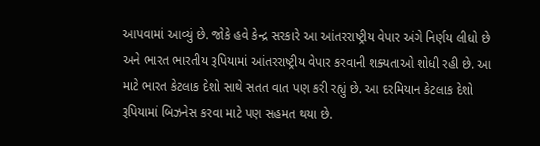આપવામાં આવ્યું છે. જોકે હવે કેન્દ્ર સરકારે આ આંતરરાષ્ટ્રીય વેપાર અંગે નિર્ણય લીધો છે અને ભારત ભારતીય રૂપિયામાં આંતરરાષ્ટ્રીય વેપાર કરવાની શક્યતાઓ શોધી રહી છે. આ માટે ભારત કેટલાક દેશો સાથે સતત વાત પણ કરી રહ્યું છે. આ દરમિયાન કેટલાક દેશો રૂપિયામાં બિઝનેસ કરવા માટે પણ સહમત થયા છે.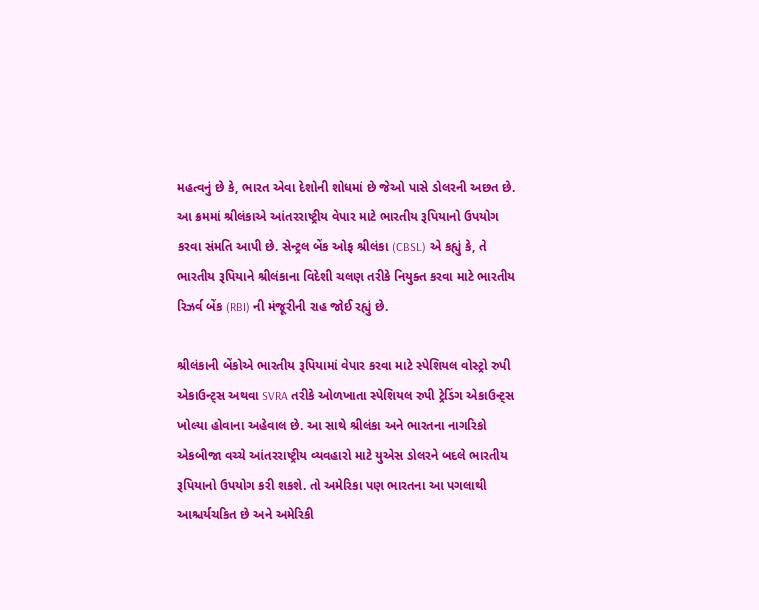મહત્વનું છે કે, ભારત એવા દેશોની શોધમાં છે જેઓ પાસે ડોલરની અછત છે. આ ક્રમમાં શ્રીલંકાએ આંતરરાષ્ટ્રીય વેપાર માટે ભારતીય રૂપિયાનો ઉપયોગ કરવા સંમતિ આપી છે. સેન્ટ્રલ બેંક ઓફ શ્રીલંકા (CBSL) એ કહ્યું કે, તે ભારતીય રૂપિયાને શ્રીલંકાના વિદેશી ચલણ તરીકે નિયુક્ત કરવા માટે ભારતીય રિઝર્વ બેંક (RBI) ની મંજૂરીની રાહ જોઈ રહ્યું છે.

શ્રીલંકાની બેંકોએ ભારતીય રૂપિયામાં વેપાર કરવા માટે સ્પેશિયલ વોસ્ટ્રો રુપી એકાઉન્ટ્સ અથવા SVRA તરીકે ઓળખાતા સ્પેશિયલ રુપી ટ્રેડિંગ એકાઉન્ટ્સ ખોલ્યા હોવાના અહેવાલ છે. આ સાથે શ્રીલંકા અને ભારતના નાગરિકો એકબીજા વચ્ચે આંતરરાષ્ટ્રીય વ્યવહારો માટે યુએસ ડોલરને બદલે ભારતીય રૂપિયાનો ઉપયોગ કરી શકશે. તો અમેરિકા પણ ભારતના આ પગલાથી આશ્ચર્યચકિત છે અને અમેરિકી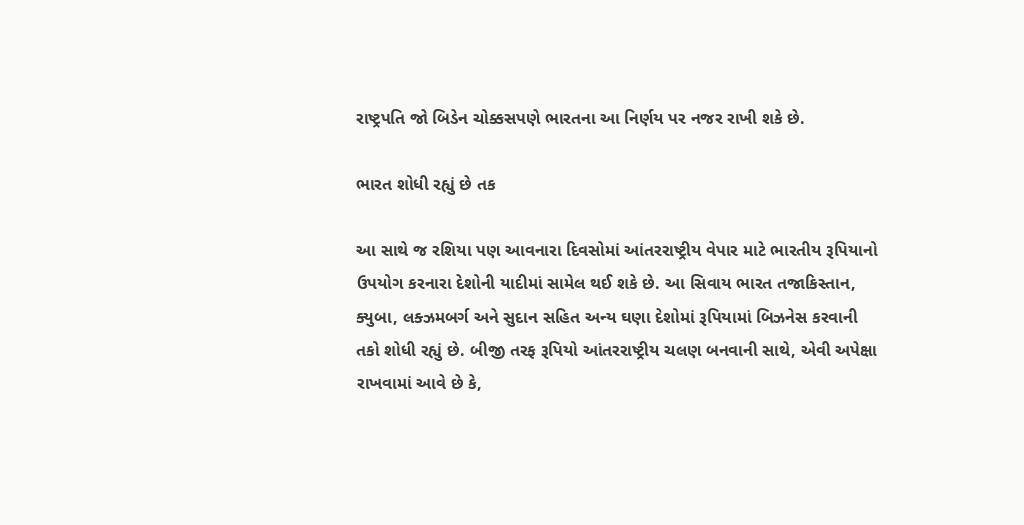રાષ્ટ્રપતિ જો બિડેન ચોક્કસપણે ભારતના આ નિર્ણય પર નજર રાખી શકે છે.

ભારત શોધી રહ્યું છે તક

આ સાથે જ રશિયા પણ આવનારા દિવસોમાં આંતરરાષ્ટ્રીય વેપાર માટે ભારતીય રૂપિયાનો ઉપયોગ કરનારા દેશોની યાદીમાં સામેલ થઈ શકે છે. આ સિવાય ભારત તજાકિસ્તાન, ક્યુબા, લક્ઝમબર્ગ અને સુદાન સહિત અન્ય ઘણા દેશોમાં રૂપિયામાં બિઝનેસ કરવાની તકો શોધી રહ્યું છે. બીજી તરફ રૂપિયો આંતરરાષ્ટ્રીય ચલણ બનવાની સાથે, એવી અપેક્ષા રાખવામાં આવે છે કે,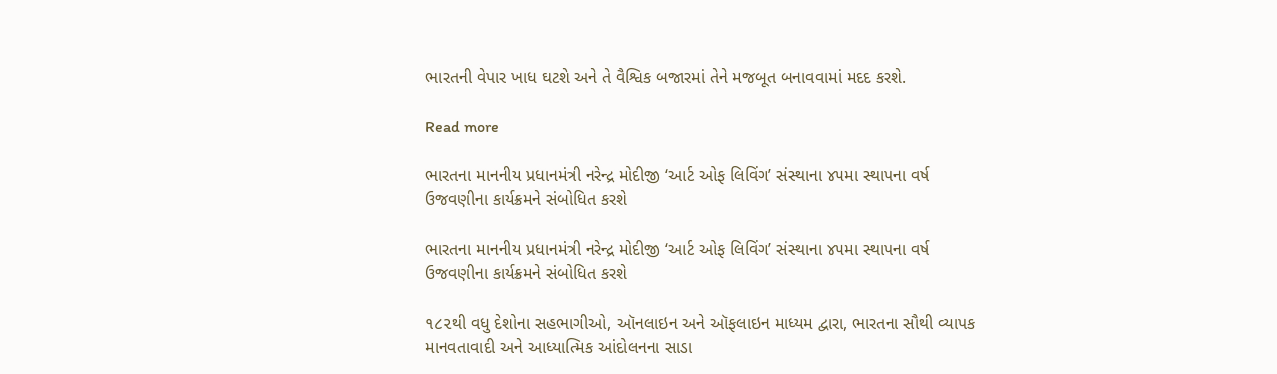ભારતની વેપાર ખાધ ઘટશે અને તે વૈશ્વિક બજારમાં તેને મજબૂત બનાવવામાં મદદ કરશે.

Read more

ભારતના માનનીય પ્રધાનમંત્રી નરેન્દ્ર મોદીજી ‘આર્ટ ઓફ લિવિંગ’ સંસ્થાના ૪૫મા સ્થાપના વર્ષ ઉજવણીના કાર્યક્રમને સંબોધિત કરશે

ભારતના માનનીય પ્રધાનમંત્રી નરેન્દ્ર મોદીજી ‘આર્ટ ઓફ લિવિંગ’ સંસ્થાના ૪૫મા સ્થાપના વર્ષ ઉજવણીના કાર્યક્રમને સંબોધિત કરશે

૧૮૨થી વધુ દેશોના સહભાગીઓ, ઑનલાઇન અને ઑફલાઇન માધ્યમ દ્વારા, ભારતના સૌથી વ્યાપક માનવતાવાદી અને આધ્યાત્મિક આંદોલનના સાડા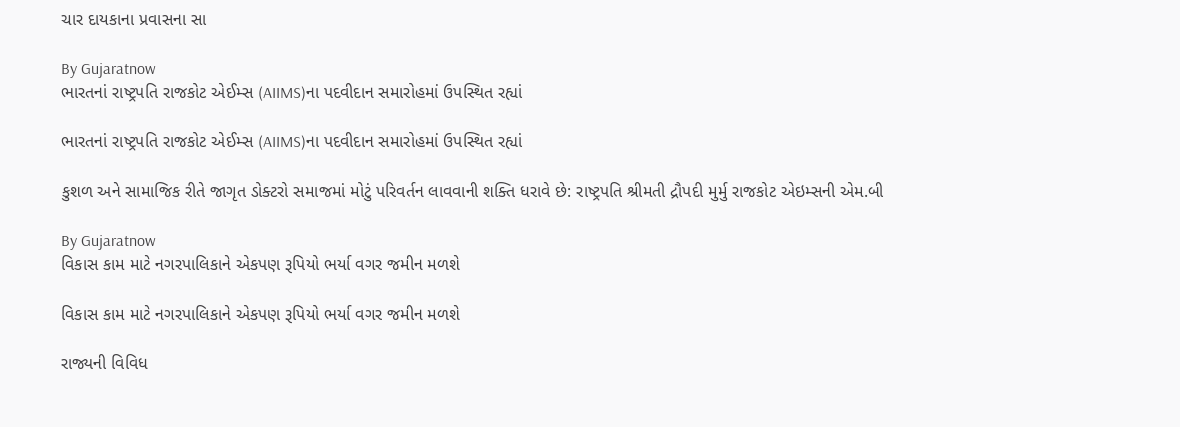ચાર દાયકાના પ્રવાસના સા

By Gujaratnow
ભારતનાં રાષ્ટ્રપતિ રાજકોટ એઈમ્સ (AIIMS)ના પદવીદાન સમારોહમાં ઉપસ્થિત રહ્યાં

ભારતનાં રાષ્ટ્રપતિ રાજકોટ એઈમ્સ (AIIMS)ના પદવીદાન સમારોહમાં ઉપસ્થિત રહ્યાં

કુશળ અને સામાજિક રીતે જાગૃત ડોક્ટરો સમાજમાં મોટું પરિવર્તન લાવવાની શક્તિ ધરાવે છે: રાષ્ટ્રપતિ શ્રીમતી દ્રૌપદી મુર્મુ રાજકોટ એઇમ્સની એમ.બી

By Gujaratnow
વિકાસ કામ માટે નગરપાલિકાને એકપણ રૂપિયો ભર્યા વગર જમીન મળશે

વિકાસ કામ માટે નગરપાલિકાને એકપણ રૂપિયો ભર્યા વગર જમીન મળશે

રાજ્યની વિવિધ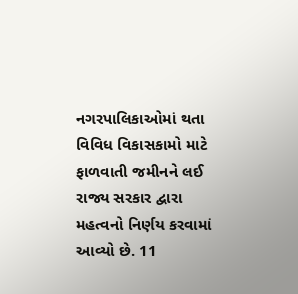નગરપાલિકાઓમાં થતા વિવિધ વિકાસકામો માટે ફાળવાતી જમીનને લઈ રાજ્ય સરકાર દ્વારા મહત્વનો નિર્ણય કરવામાં આવ્યો છે. 11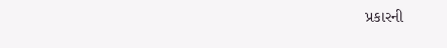પ્રકારની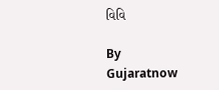વિવિ

By Gujaratnow